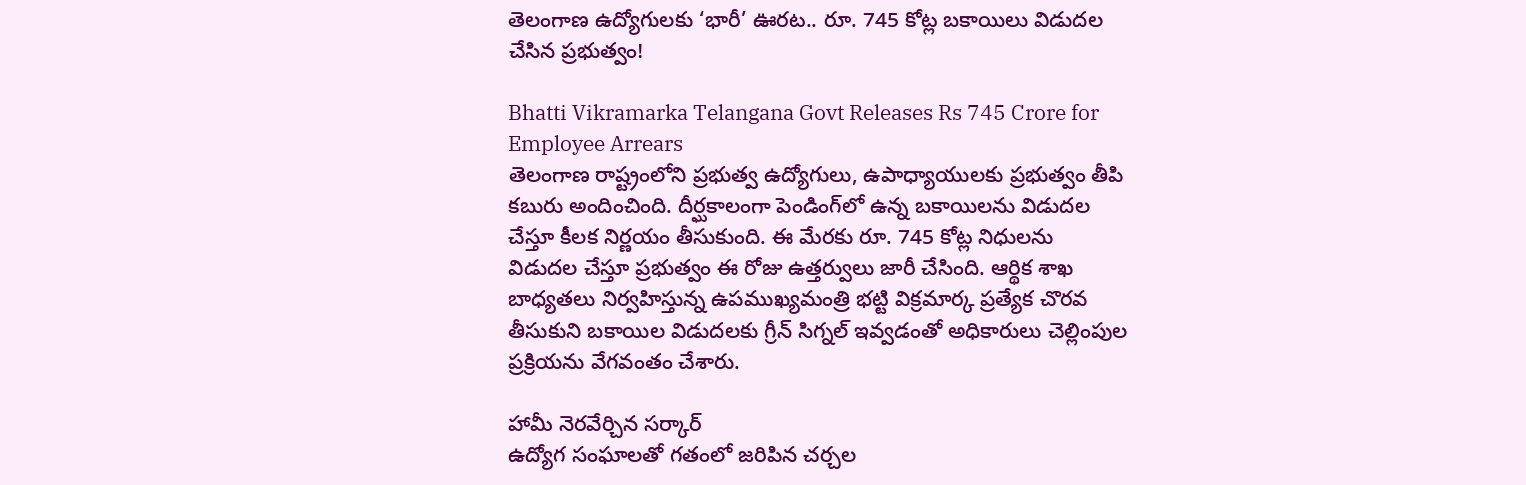తెలంగాణ ఉద్యోగులకు ‘భారీ’ ఊరట.. రూ. 745 కోట్ల బకాయిలు విడుదల చేసిన ప్రభుత్వం!

Bhatti Vikramarka Telangana Govt Releases Rs 745 Crore for Employee Arrears
తెలంగాణ రాష్ట్రంలోని ప్రభుత్వ ఉద్యోగులు, ఉపాధ్యాయులకు ప్రభుత్వం తీపి కబురు అందించింది. దీర్ఘకాలంగా పెండింగ్‌లో ఉన్న బకాయిలను విడుదల చేస్తూ కీలక నిర్ణయం తీసుకుంది. ఈ మేరకు రూ. 745 కోట్ల నిధులను విడుదల చేస్తూ ప్రభుత్వం ఈ రోజు ఉత్తర్వులు జారీ చేసింది. ఆర్థిక శాఖ బాధ్యతలు నిర్వహిస్తున్న ఉపముఖ్యమంత్రి భట్టి విక్రమార్క ప్రత్యేక చొరవ తీసుకుని బకాయిల విడుదలకు గ్రీన్ సిగ్నల్ ఇవ్వడంతో అధికారులు చెల్లింపుల ప్రక్రియను వేగవంతం చేశారు.

హామీ నెరవేర్చిన సర్కార్
ఉద్యోగ సంఘాలతో గతంలో జరిపిన చర్చల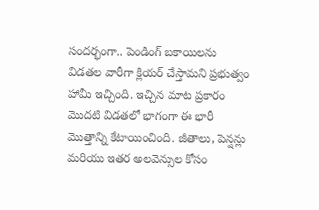సందర్భంగా.. పెండింగ్ బకాయిలను విడతల వారీగా క్లియర్ చేస్తామని ప్రభుత్వం హామీ ఇచ్చింది. ఇచ్చిన మాట ప్రకారం మొదటి విడతలో భాగంగా ఈ భారీ మొత్తాన్ని కేటాయించింది. జీతాలు, పెన్షన్లు మరియు ఇతర అలవెన్సుల కోసం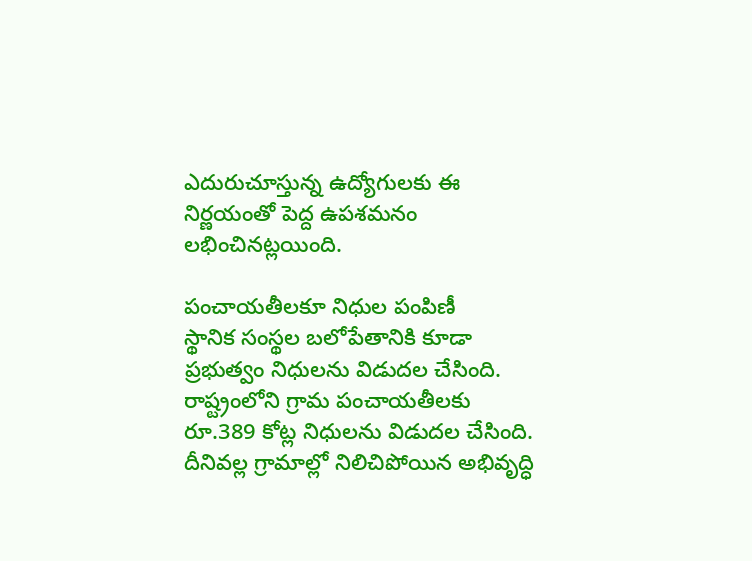ఎదురుచూస్తున్న ఉద్యోగులకు ఈ నిర్ణయంతో పెద్ద ఉపశమనం లభించినట్లయింది.

పంచాయతీలకూ నిధుల పంపిణీ
స్థానిక సంస్థల బలోపేతానికి కూడా ప్రభుత్వం నిధులను విడుదల చేసింది. రాష్ట్రంలోని గ్రామ పంచాయతీలకు రూ.389 కోట్ల నిధులను విడుదల చేసింది. దీనివల్ల గ్రామాల్లో నిలిచిపోయిన అభివృద్ధి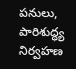పనులు, పారిశుద్ధ్య నిర్వహణ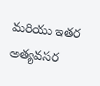మరియు ఇతర అత్యవసర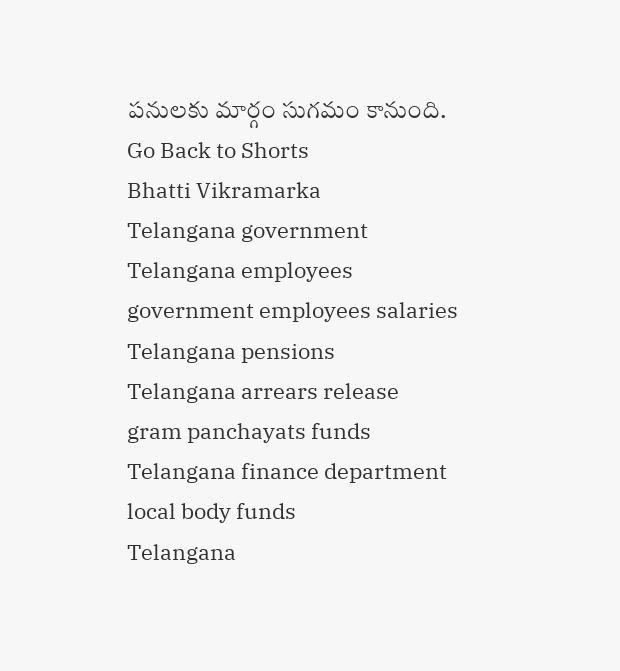పనులకు మార్గం సుగమం కానుంది.
Go Back to Shorts
Bhatti Vikramarka
Telangana government
Telangana employees
government employees salaries
Telangana pensions
Telangana arrears release
gram panchayats funds
Telangana finance department
local body funds
Telangana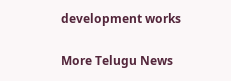development works

More Telugu News